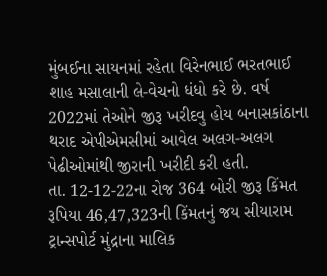મુંબઈના સાયનમાં રહેતા વિરેનભાઈ ભરતભાઈ શાહ મસાલાની લે-વેચનો ધંધો કરે છે. વર્ષ 2022માં તેઓને જીરૂ ખરીદવુ હોય બનાસકાંઠાના થરાદ એપીએમસીમાં આવેલ અલગ-અલગ પેઢીઓમાંથી જીરાની ખરીદી કરી હતી.
તા. 12-12-22ના રોજ 364 બોરી જીરૂ કિંમત રૂપિયા 46,47,323ની કિંમતનું જય સીયારામ ટ્રાન્સપોર્ટ મુંદ્રાના માલિક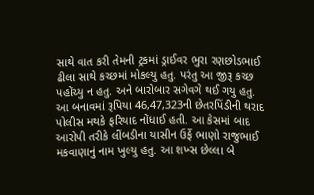સાથે વાત કરી તેમની ટ્રકમાં ડ્રાઈવર ભુરા રણછોડભાઈ ઢીલા સાથે કચ્છમાં મોકલ્યુ હતુ. પરંતુ આ જીરૂ કચ્છ પહોંચ્યુ ન હતુ. અને બારોબાર સગેવગે થઈ ગયુ હતુ. આ બનાવમાં રૂપિયા 46,47,323ની છેતરપિંડીની થરાદ પોલીસ મથકે ફરિયાદ નોંધાઈ હતી. આ કેસમાં બાદ આરોપી તરીકે લીંબડીના યાસીન ઉર્ફે ભાણો રાજુભાઈ મકવાણાનું નામ ખુલ્યુ હતુ. આ શખ્સ છેલ્લા બે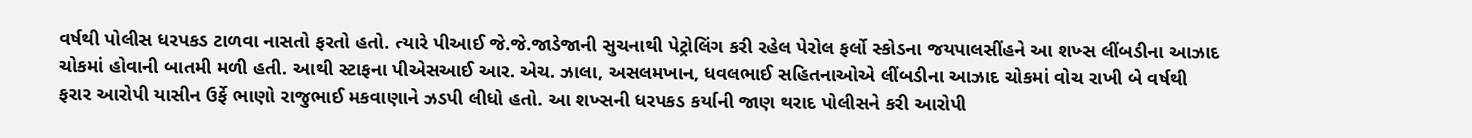વર્ષથી પોલીસ ધરપકડ ટાળવા નાસતો ફરતો હતો. ત્યારે પીઆઈ જે.જે.જાડેજાની સુચનાથી પેટ્રોલિંગ કરી રહેલ પેરોલ ફર્લો સ્કોડના જયપાલસીંહને આ શખ્સ લીંબડીના આઝાદ ચોકમાં હોવાની બાતમી મળી હતી. આથી સ્ટાફના પીએસઆઈ આર. એચ. ઝાલા, અસલમખાન, ધવલભાઈ સહિતનાઓએ લીંબડીના આઝાદ ચોકમાં વોચ રાખી બે વર્ષથી ફરાર આરોપી યાસીન ઉર્ફે ભાણો રાજુભાઈ મકવાણાને ઝડપી લીધો હતો. આ શખ્સની ધરપકડ કર્યાની જાણ થરાદ પોલીસને કરી આરોપી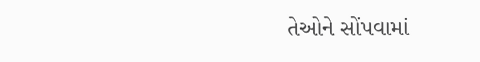તેઓને સોંપવામાં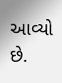આવ્યો છે.